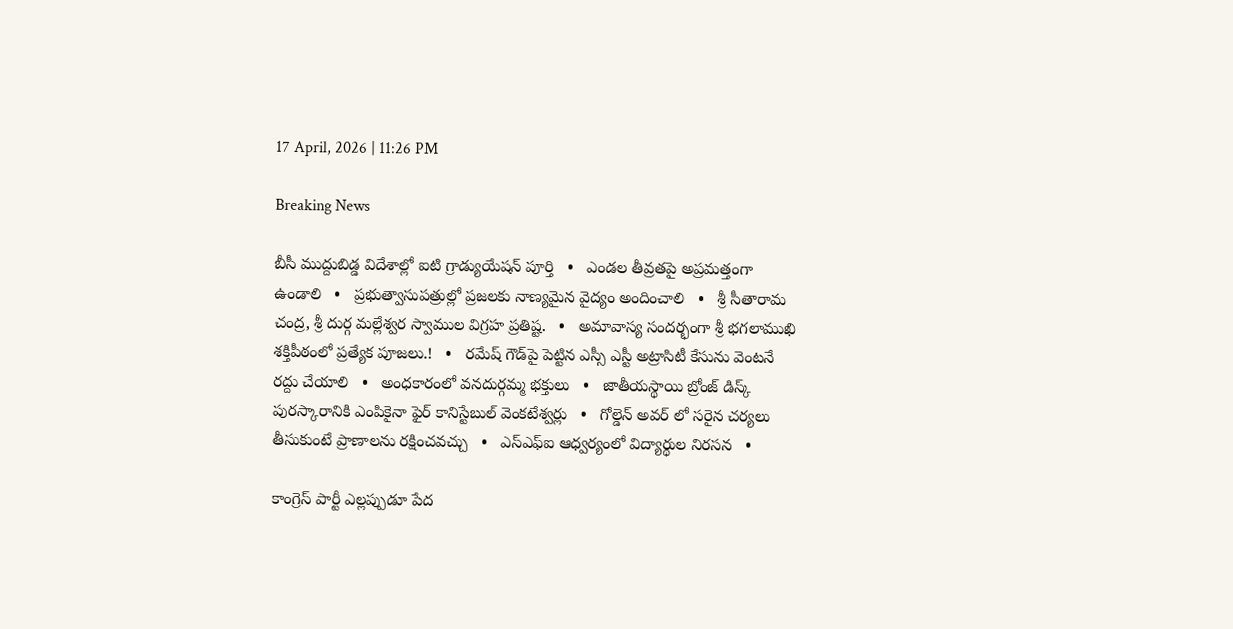17 April, 2026 | 11:26 PM

Breaking News

బీసీ ముద్దుబిడ్డ విదేశాల్లో ఐటి గ్రాడ్యుయేషన్ పూర్తి   •   ఎండల తీవ్రతపై అప్రమత్తంగా ఉండాలి   •   ప్రభుత్వాసుపత్రుల్లో ప్రజలకు నాణ్యమైన వైద్యం అందించాలి   •   శ్రీ సీతారామ చంద్ర, శ్రీ దుర్గ మల్లేశ్వర స్వాముల విగ్రహ ప్రతిష్ట.   •   అమావాస్య సందర్భంగా శ్రీ భగలాముఖి శక్తిపీఠంలో ప్రత్యేక పూజలు.!   •   రమేష్ గౌడ్‌పై పెట్టిన ఎస్సీ ఎస్టీ అట్రాసిటీ కేసును వెంటనే రద్దు చేయాలి   •   అంధకారంలో వనదుర్గమ్మ భక్తులు   •   జాతీయస్థాయి బ్రోంజ్ డిస్క్ పురస్కారానికి ఎంపికైనా ఫైర్ కానిస్టేబుల్ వెంకటేశ్వర్లు   •   గోల్డెన్ అవర్ లో సరైన చర్యలు తీసుకుంటే ప్రాణాలను రక్షించవచ్చు   •   ఎస్ఎఫ్ఐ ఆధ్వర్యంలో విద్యార్థుల నిరసన   •

కాంగ్రెస్ పార్టీ ఎల్లప్పుడూ పేద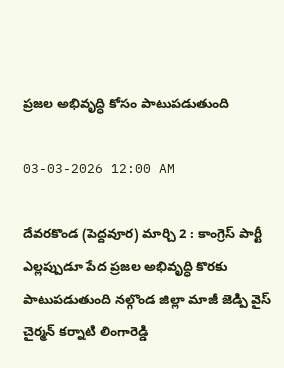ప్రజల అభివృద్ధి కోసం పాటుపడుతుంది

03-03-2026 12:00 AM

దేవరకొండ (పెద్దవూర) మార్చి 2 : కాంగ్రెస్ పార్టీ ఎల్లప్పుడూ పేద ప్రజల అభివృద్ధి కొరకు పాటుపడుతుంది నల్గొండ జిల్లా మాజీ జెడ్పి వైస్ చైర్మన్ కర్నాటి లింగారెడ్డి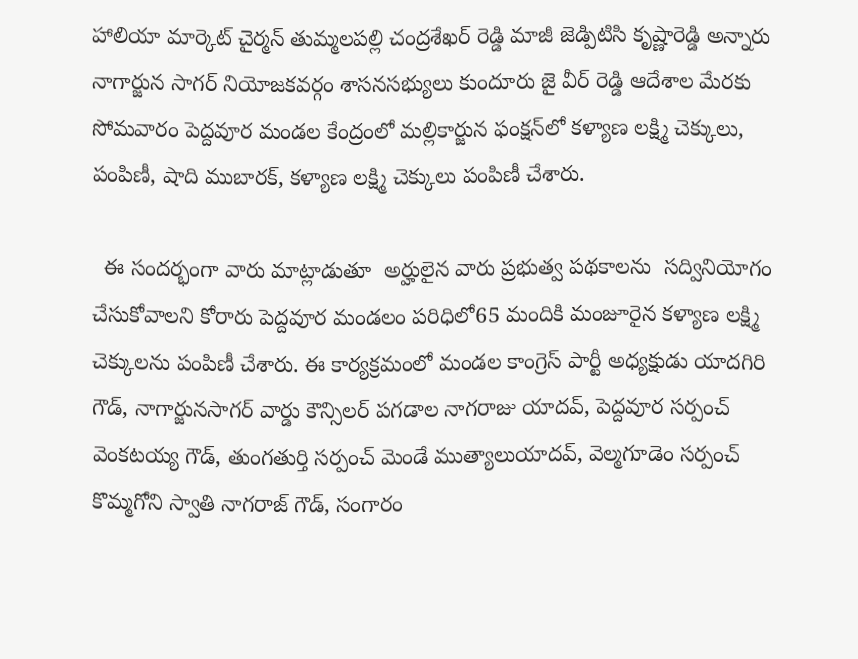హాలియా మార్కెట్ చైర్మన్ తుమ్మలపల్లి చంద్రశేఖర్ రెడ్డి మాజీ జెడ్పిటిసి కృష్ణారెడ్డి అన్నారు నాగార్జున సాగర్ నియోజకవర్గం శాసనసభ్యులు కుందూరు జై వీర్ రెడ్డి ఆదేశాల మేరకు సోమవారం పెద్దవూర మండల కేంద్రంలో మల్లికార్జున ఫంక్షన్‌లో కళ్యాణ లక్ష్మి చెక్కులు, పంపిణీ, షాది ముబారక్, కళ్యాణ లక్ష్మి చెక్కులు పంపిణీ చేశారు.

  ఈ సందర్భంగా వారు మాట్లాడుతూ  అర్హులైన వారు ప్రభుత్వ పథకాలను  సద్వినియోగం చేసుకోవాలని కోరారు పెద్దవూర మండలం పరిధిలో65 మందికి మంజూరైన కళ్యాణ లక్ష్మి చెక్కులను పంపిణీ చేశారు. ఈ కార్యక్రమంలో మండల కాంగ్రెస్ పార్టీ అధ్యక్షుడు యాదగిరి గౌడ్, నాగార్జునసాగర్ వార్డు కౌన్సిలర్ పగడాల నాగరాజు యాదవ్, పెద్దవూర సర్పంచ్ వెంకటయ్య గౌడ్, తుంగతుర్తి సర్పంచ్ మెండే ముత్యాలుయాదవ్, వెల్మగూడెం సర్పంచ్ కొమ్మగోని స్వాతి నాగరాజ్ గౌడ్, సంగారం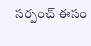సర్పంచ్ ఈసం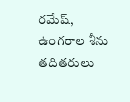రమేష్, ఉంగరాల శీను తదితరులు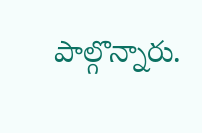పాల్గొన్నారు.